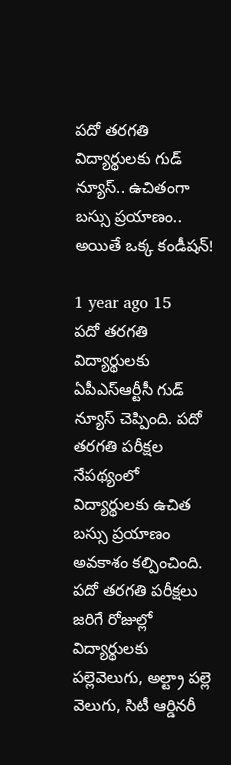పదో తరగతి విద్యార్థులకు గుడ్ న్యూస్.. ఉచితంగా బస్సు ప్రయాణం.. అయితే ఒక్క కండీషన్!

1 year ago 15
పదో తరగతి విద్యార్థులకు ఏపీఎస్ఆర్టీసీ గుడ్ న్యూస్ చెప్పింది. పదో తరగతి పరీక్షల నేపథ్యంలో విద్యార్థులకు ఉచిత బస్సు ప్రయాణం అవకాశం కల్పించింది. పదో తరగతి పరీక్షలు జరిగే రోజుల్లో విద్యార్థులకు పల్లెవెలుగు, అల్ట్రా పల్లె వెలుగు, సిటీ ఆర్డినరీ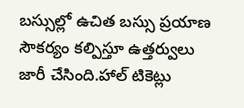బస్సుల్లో ఉచిత బస్సు ప్రయాణ సౌకర్యం కల్పిస్తూ ఉత్తర్వులు జారీ చేసింది.హాల్ టికెట్లు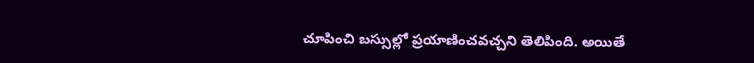చూపించి బస్సుల్లో ప్రయాణించవచ్చని తెలిపింది. అయితే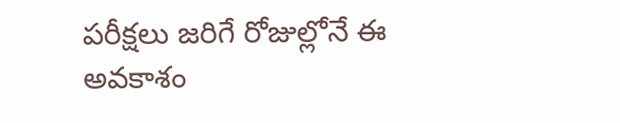పరీక్షలు జరిగే రోజుల్లోనే ఈ అవకాశం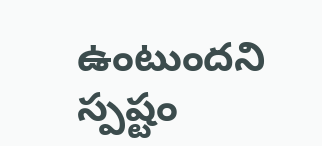ఉంటుందని స్పష్టం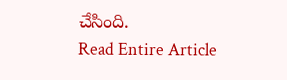చేసింది.
Read Entire Article